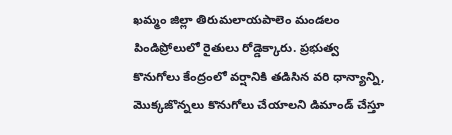ఖమ్మం జిల్లా తిరుమలాయపాలెం మండలం పిండిప్రోలులో రైతులు రోడ్డెక్కారు. ప్రభుత్వ కొనుగోలు కేంద్రంలో వర్షానికి తడిసిన వరి ధాన్యాన్ని, మొక్కజొన్నలు కొనుగోలు చేయాలని డిమాండ్ చేస్తూ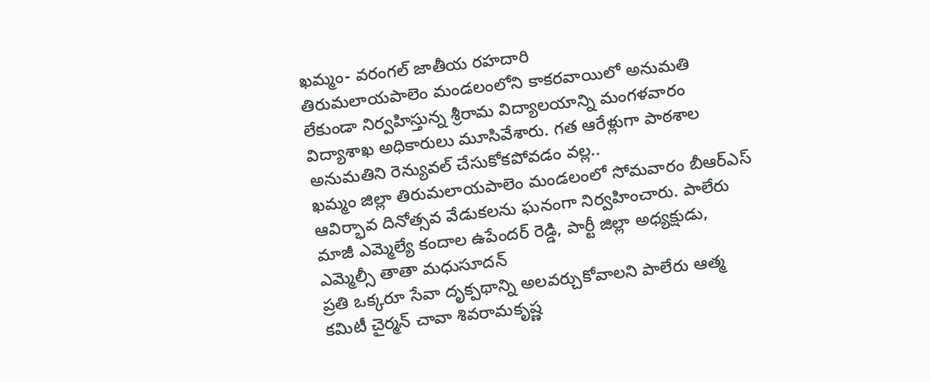ఖమ్మం- వరంగల్ జాతీయ రహదారి
తిరుమలాయపాలెం మండలంలోని కాకరవాయిలో అనుమతి లేకుండా నిర్వహిస్తున్న శ్రీరామ విద్యాలయాన్ని మంగళవారం విద్యాశాఖ అధికారులు మూసివేశారు. గత ఆరేళ్లుగా పాఠశాల అనుమతిని రెన్యువల్ చేసుకోకపోవడం వల్ల..
ఖమ్మం జిల్లా తిరుమలాయపాలెం మండలంలో సోమవారం బీఆర్ఎస్ ఆవిర్భావ దినోత్సవ వేడుకలను ఘనంగా నిర్వహించారు. పాలేరు మాజీ ఎమ్మెల్యే కందాల ఉపేందర్ రెడ్డి, పార్టీ జిల్లా అధ్యక్షుడు, ఎమ్మెల్సీ తాతా మధుసూదన్
ప్రతి ఒక్కరూ సేవా దృక్పథాన్ని అలవర్చుకోవాలని పాలేరు ఆత్మ కమిటీ చైర్మన్ చావా శివరామకృష్ణ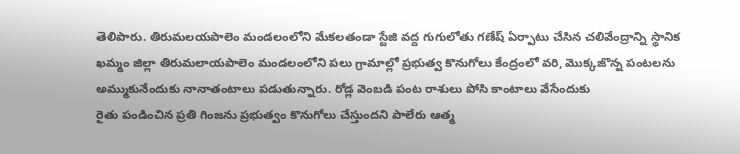తెలిపారు. తిరుమలయపాలెం మండలంలోని మేకలతండా స్టేజి వద్ద గుగులోతు గణేష్ ఏర్పాటు చేసిన చలివేంద్రాన్ని స్థానిక
ఖమ్మం జిల్లా తిరుమలాయపాలెం మండలంలోని పలు గ్రామాల్లో ప్రభుత్వ కొనుగోలు కేంద్రంలో వరి, మొక్కజొన్న పంటలను అమ్ముకునేందుకు నానాతంటాలు పడుతున్నారు. రోడ్ల వెంబడి పంట రాశులు పోసి కాంటాలు వేసేందుకు
రైతు పండించిన ప్రతి గింజను ప్రభుత్వం కొనుగోలు చేస్తుందని పాలేరు ఆత్మ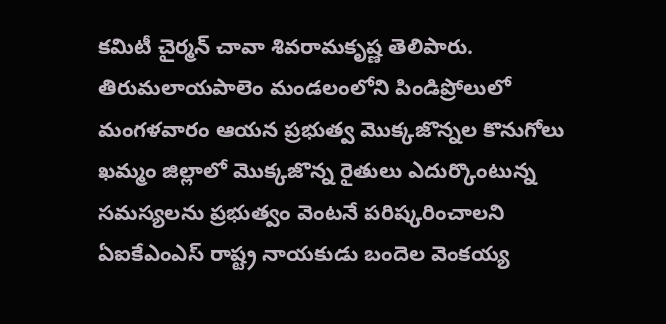కమిటీ చైర్మన్ చావా శివరామకృష్ణ తెలిపారు. తిరుమలాయపాలెం మండలంలోని పిండిప్రోలులో మంగళవారం ఆయన ప్రభుత్వ మొక్కజొన్నల కొనుగోలు
ఖమ్మం జిల్లాలో మొక్కజొన్న రైతులు ఎదుర్కొంటున్న సమస్యలను ప్రభుత్వం వెంటనే పరిష్కరించాలని ఏఐకేఎంఎస్ రాష్ట్ర నాయకుడు బందెల వెంకయ్య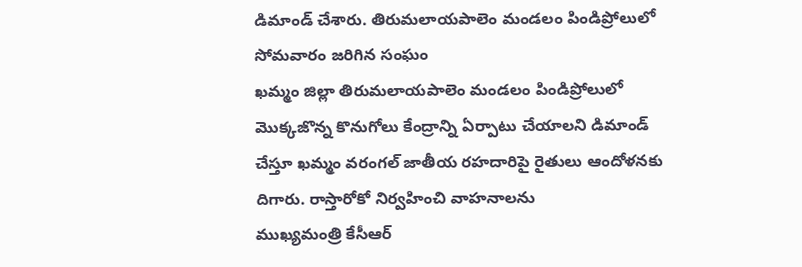డిమాండ్ చేశారు. తిరుమలాయపాలెం మండలం పిండిప్రోలులో సోమవారం జరిగిన సంఘం
ఖమ్మం జిల్లా తిరుమలాయపాలెం మండలం పిండిప్రోలులో మొక్కజొన్న కొనుగోలు కేంద్రాన్ని ఏర్పాటు చేయాలని డిమాండ్ చేస్తూ ఖమ్మం వరంగల్ జాతీయ రహదారిపై రైతులు ఆందోళనకు దిగారు. రాస్తారోకో నిర్వహించి వాహనాలను
ముఖ్యమంత్రి కేసీఆర్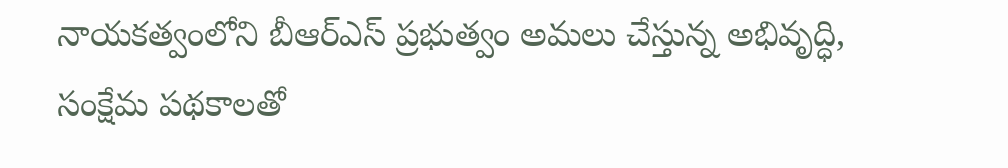నాయకత్వంలోని బీఆర్ఎస్ ప్రభుత్వం అమలు చేస్తున్న అభివృద్ధి, సంక్షేమ పథకాలతో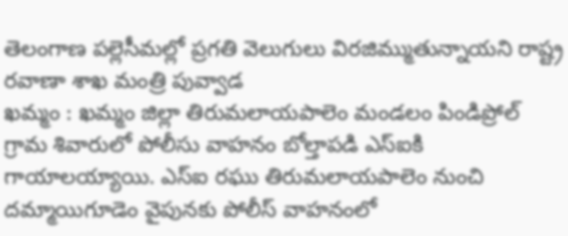తెలంగాణ పల్లెసీమల్లో ప్రగతి వెలుగులు విరజిమ్ముతున్నాయని రాష్ట్ర రవాణా శాఖ మంత్రి పువ్వాడ
ఖమ్మం : ఖమ్మం జిల్లా తిరుమలాయపాలెం మండలం పిండిప్రోల్ గ్రామ శివారులో పోలీసు వాహనం బోల్తాపడి ఎస్ఐకి గాయాలయ్యాయి. ఎస్ఐ రఘు తిరుమలాయపాలెం నుంచి దమ్మాయిగూడెం వైపునకు పోలీస్ వాహనంలో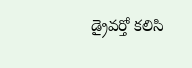డ్రైవర్తో కలిసి